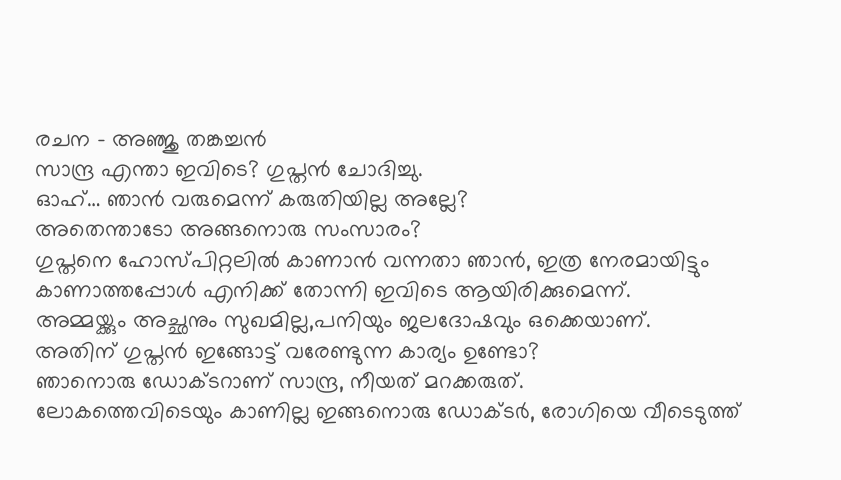രചന – അഞ്ജു തങ്കച്ചൻ
സാന്ദ്ര എന്താ ഇവിടെ? ഗുപ്തൻ ചോദിച്ചു.
ഓഹ്… ഞാൻ വരുമെന്ന് കരുതിയില്ല അല്ലേ?
അതെന്താടോ അങ്ങനൊരു സംസാരം?
ഗുപ്തനെ ഹോസ്പിറ്റലിൽ കാണാൻ വന്നതാ ഞാൻ, ഇത്ര നേരമായിട്ടും കാണാത്തപ്പോൾ എനിക്ക് തോന്നി ഇവിടെ ആയിരിക്കുമെന്ന്.
അമ്മയ്ക്കും അച്ഛനും സുഖമില്ല,പനിയും ജലദോഷവും ഒക്കെയാണ്.
അതിന് ഗുപ്തൻ ഇങ്ങോട്ട് വരേണ്ടുന്ന കാര്യം ഉണ്ടോ?
ഞാനൊരു ഡോക്ടറാണ് സാന്ദ്ര, നീയത് മറക്കരുത്.
ലോകത്തെവിടെയും കാണില്ല ഇങ്ങനൊരു ഡോക്ടർ, രോഗിയെ വീടെടുത്ത്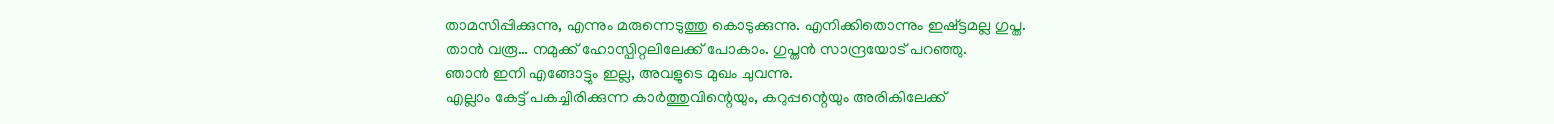താമസിപ്പിക്കുന്നു, എന്നും മരുന്നെടുത്തു കൊടുക്കുന്നു. എനിക്കിതൊന്നും ഇഷ്ട്ടമല്ല ഗുപ്ത.
താൻ വരൂ… നമുക്ക് ഹോസ്പിറ്റലിലേക്ക് പോകാം. ഗുപ്തൻ സാന്ദ്രയോട് പറഞ്ഞു.
ഞാൻ ഇനി എങ്ങോട്ടും ഇല്ല, അവളുടെ മുഖം ചുവന്നു.
എല്ലാം കേട്ട് പകച്ചിരിക്കുന്ന കാർത്തുവിന്റെയും, കറുപ്പന്റെയും അരികിലേക്ക്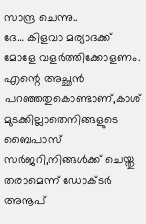സാന്ദ്ര ചെന്നു..
ദേ… കിളവാ മര്യാദക്ക് മോളേ വളർത്തിക്കോളണം.
എന്റെ അച്ഛൻ പറഞ്ഞതുകൊണ്ടാണ്,കാശ് മുടക്കില്ലാതെനിങ്ങളുടെ ബൈപാസ് സർജറി,നിങ്ങൾക്ക് ചെയ്തു തരാമെന്ന് ഡോക്ടർ അനൂപ്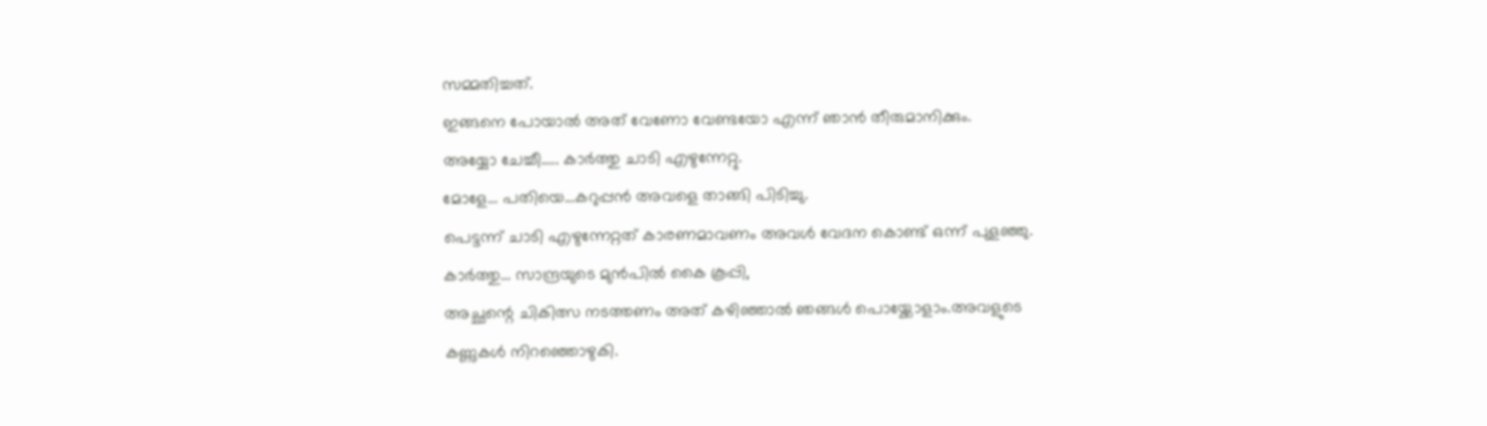സമ്മതിച്ചത്.
ഇങ്ങനെ പോയാൽ അത് വേണോ വേണ്ടയോ എന്ന് ഞാൻ തീരുമാനിക്കും.
അയ്യോ ചേച്ചീ….. കാർത്തു ചാടി എഴുന്നേറ്റു.
മോളേ… പതിയെ…കറുപ്പൻ അവളെ താങ്ങി പിടിച്ചു.
പെട്ടന്ന് ചാടി എഴുന്നേറ്റത് കാരണമാവണം അവൾ വേദന കൊണ്ട് ഒന്ന് പുളഞ്ഞു.
കാർത്തു… സാന്ദ്രയുടെ മുൻപിൽ കൈ കൂപ്പി,
അച്ഛന്റെ ചികിത്സ നടത്തണം അത് കഴിഞ്ഞാൽ ഞങ്ങൾ പൊയ്ക്കോളാം.അവളുടെ കണ്ണുകൾ നിറഞ്ഞൊഴുകി.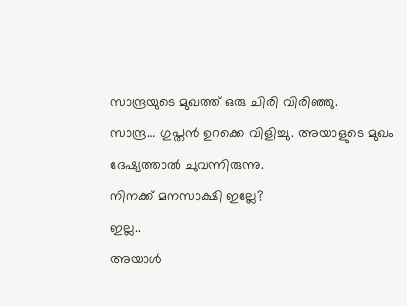സാന്ദ്രയുടെ മുഖത്ത് ഒരു ചിരി വിരിഞ്ഞു.
സാന്ദ്ര… ഗുപ്തൻ ഉറക്കെ വിളിച്ചു. അയാളുടെ മുഖം ദേഷ്യത്താൽ ചുവന്നിരുന്നു.
നിനക്ക് മനസാക്ഷി ഇല്ലേ?
ഇല്ല..
അയാൾ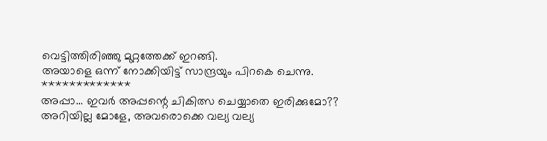വെട്ടിത്തിരിഞ്ഞു മുറ്റത്തേക്ക് ഇറങ്ങി.
അയാളെ ഒന്ന് നോക്കിയിട്ട് സാന്ദ്രയും പിറകെ ചെന്നു.
*************
അപ്പാ… ഇവർ അപ്പന്റെ ചികിത്സ ചെയ്യാതെ ഇരിക്കുമോ??
അറിയില്ല മോളേ, അവരൊക്കെ വല്യ വല്യ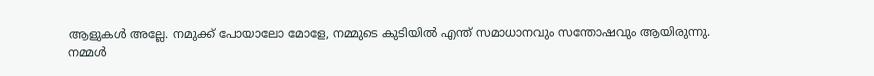ആളുകൾ അല്ലേ. നമുക്ക് പോയാലോ മോളേ, നമ്മുടെ കുടിയിൽ എന്ത് സമാധാനവും സന്തോഷവും ആയിരുന്നു.
നമ്മൾ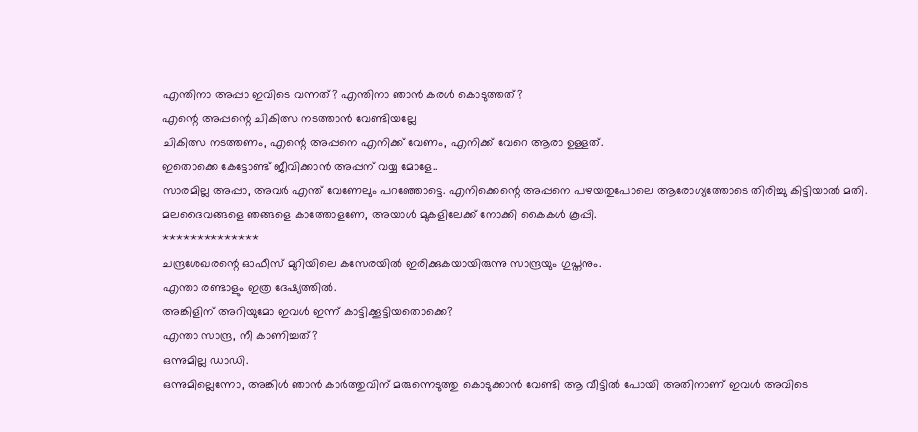എന്തിനാ അപ്പാ ഇവിടെ വന്നത്? എന്തിനാ ഞാൻ കരൾ കൊടുത്തത്?
എന്റെ അപ്പന്റെ ചികിത്സ നടത്താൻ വേണ്ടിയല്ലേ
ചികിത്സ നടത്തണം, എന്റെ അപ്പനെ എനിക്ക് വേണം, എനിക്ക് വേറെ ആരാ ഉള്ളത്.
ഇതൊക്കെ കേട്ടോണ്ട് ജീവിക്കാൻ അപ്പന് വയ്യ മോളേ..
സാരമില്ല അപ്പാ, അവർ എന്ത് വേണേലും പറഞ്ഞോട്ടെ. എനിക്കെന്റെ അപ്പനെ പഴയതുപോലെ ആരോഗ്യത്തോടെ തിരിച്ചു കിട്ടിയാൽ മതി.
മലദൈവങ്ങളെ ഞങ്ങളെ കാത്തോളണേ, അയാൾ മുകളിലേക്ക് നോക്കി കൈകൾ കൂപ്പി.
**************
ചന്ദ്രശേഖരന്റെ ഓഫീസ് മുറിയിലെ കസേരയിൽ ഇരിക്കുകയായിരുന്നു സാന്ദ്രയും ഗുപ്തനും.
എന്താ രണ്ടാളും ഇത്ര ദേഷ്യത്തിൽ.
അങ്കിളിന് അറിയുമോ ഇവൾ ഇന്ന് കാട്ടിക്കൂട്ടിയതൊക്കെ?
എന്താ സാന്ദ്ര, നീ കാണിച്ചത്?
ഒന്നുമില്ല ഡാഡി.
ഒന്നുമില്ലെന്നോ, അങ്കിൾ ഞാൻ കാർത്തുവിന് മരുന്നെടുത്തു കൊടുക്കാൻ വേണ്ടി ആ വീട്ടിൽ പോയി അതിനാണ് ഇവൾ അവിടെ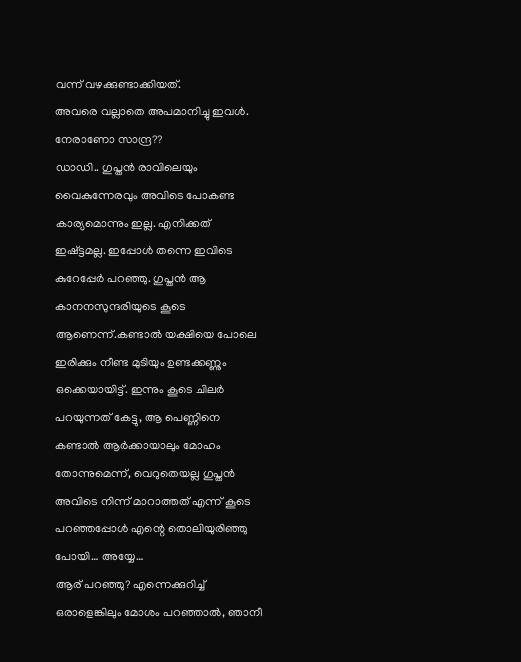വന്ന് വഴക്കുണ്ടാക്കിയത്.
അവരെ വല്ലാതെ അപമാനിച്ചു ഇവൾ.
നേരാണോ സാന്ദ്ര??
ഡാഡി.. ഗുപ്തൻ രാവിലെയും വൈകുന്നേരവും അവിടെ പോകണ്ട കാര്യമൊന്നും ഇല്ല. എനിക്കത് ഇഷ്ട്ടമല്ല. ഇപ്പോൾ തന്നെ ഇവിടെ കുറേപ്പേർ പറഞ്ഞു. ഗുപ്തൻ ആ കാനനസുന്ദരിയുടെ കൂടെ ആണെന്ന്.കണ്ടാൽ യക്ഷിയെ പോലെ ഇരിക്കും നീണ്ട മുടിയും ഉണ്ടക്കണ്ണും ഒക്കെയായിട്ട്. ഇന്നും കൂടെ ചിലർ പറയുന്നത് കേട്ടു, ആ പെണ്ണിനെ കണ്ടാൽ ആർക്കായാലും മോഹം തോന്നുമെന്ന്, വെറുതെയല്ല ഗുപ്തൻ അവിടെ നിന്ന് മാറാത്തത് എന്ന് കൂടെ പറഞ്ഞപ്പോൾ എന്റെ തൊലിയുരിഞ്ഞു പോയി… അയ്യേ…
ആര് പറഞ്ഞു? എന്നെക്കുറിച്ച് ഒരാളെങ്കിലും മോശം പറഞ്ഞാൽ, ഞാനീ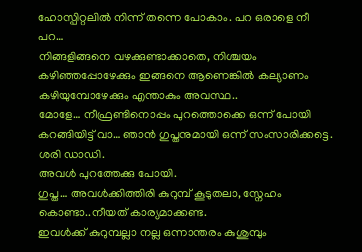ഹോസ്പിറ്റലിൽ നിന്ന് തന്നെ പോകാം. പറ ഒരാളെ നീ പറ…
നിങ്ങളിങ്ങനെ വഴക്കുണ്ടാക്കാതെ, നിശ്ചയം കഴിഞ്ഞപ്പോഴേക്കും ഇങ്ങനെ ആണെങ്കിൽ കല്യാണം കഴിയുമ്പോഴേക്കും എന്താകും അവസ്ഥ..
മോളേ… നീഫ്രണ്ടിനൊപ്പം പുറത്തൊക്കെ ഒന്ന് പോയി കറങ്ങിയിട്ട് വാ… ഞാൻ ഗുപ്തനുമായി ഒന്ന് സംസാരിക്കട്ടെ.
ശരി ഡാഡി.
അവൾ പുറത്തേക്കു പോയി.
ഗുപ്ത… അവൾക്കിത്തിരി കുറുമ്പ് കൂടുതലാ, സ്നേഹം കൊണ്ടാ..നീയത് കാര്യമാക്കണ്ട.
ഇവൾക്ക് കുറുമ്പല്ലാ നല്ല ഒന്നാന്തരം കുശുമ്പും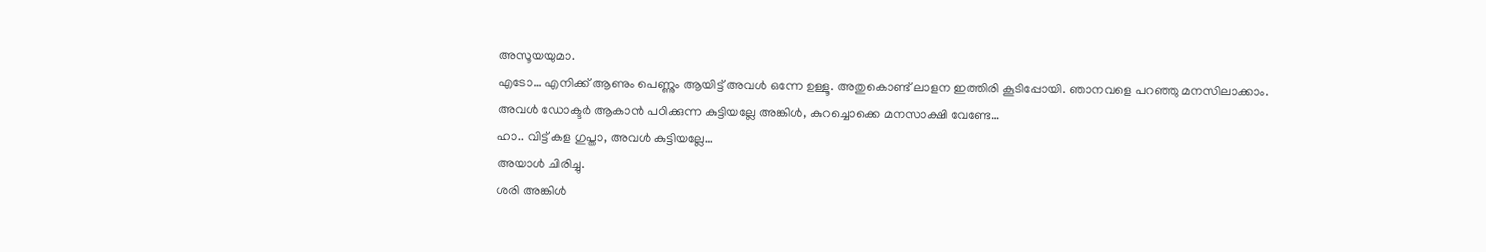അസൂയയുമാ.
എടോ… എനിക്ക് ആണും പെണ്ണും ആയിട്ട് അവൾ ഒന്നേ ഉള്ളൂ. അതുകൊണ്ട് ലാളന ഇത്തിരി കൂടിപ്പോയി. ഞാനവളെ പറഞ്ഞു മനസിലാക്കാം.
അവൾ ഡോക്ടർ ആകാൻ പഠിക്കുന്ന കുട്ടിയല്ലേ അങ്കിൾ, കുറച്ചൊക്കെ മനസാക്ഷി വേണ്ടേ…
ഹാ.. വിട്ട് കള ഗുപ്താ, അവൾ കുട്ടിയല്ലേ…
അയാൾ ചിരിച്ചു.
ശരി അങ്കിൾ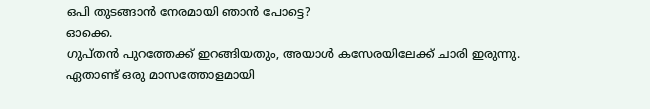ഒപി തുടങ്ങാൻ നേരമായി ഞാൻ പോട്ടെ?
ഓക്കെ.
ഗുപ്തൻ പുറത്തേക്ക് ഇറങ്ങിയതും, അയാൾ കസേരയിലേക്ക് ചാരി ഇരുന്നു.
ഏതാണ്ട് ഒരു മാസത്തോളമായി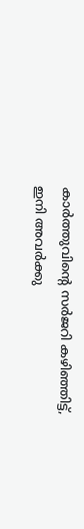കാർത്തുവിന്റെ സർജറി കഴിഞ്ഞിട്ട്, ഇനി അവർക്കു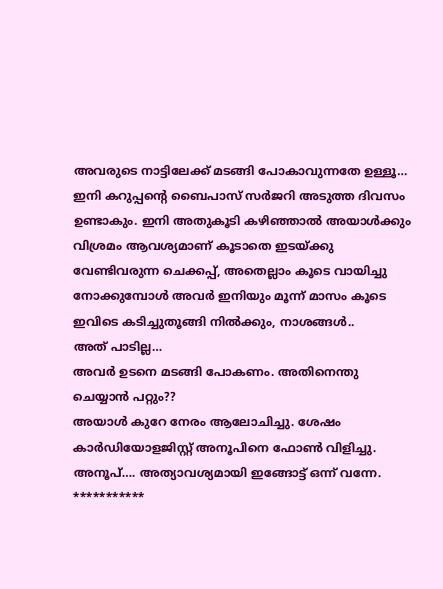അവരുടെ നാട്ടിലേക്ക് മടങ്ങി പോകാവുന്നതേ ഉള്ളൂ…
ഇനി കറുപ്പന്റെ ബൈപാസ് സർജറി അടുത്ത ദിവസം ഉണ്ടാകും. ഇനി അതുകൂടി കഴിഞ്ഞാൽ അയാൾക്കും വിശ്രമം ആവശ്യമാണ് കൂടാതെ ഇടയ്ക്കു വേണ്ടിവരുന്ന ചെക്കപ്പ്, അതെല്ലാം കൂടെ വായിച്ചു നോക്കുമ്പോൾ അവർ ഇനിയും മൂന്ന് മാസം കൂടെ ഇവിടെ കടിച്ചുതൂങ്ങി നിൽക്കും, നാശങ്ങൾ..
അത് പാടില്ല…
അവർ ഉടനെ മടങ്ങി പോകണം. അതിനെന്തു ചെയ്യാൻ പറ്റും??
അയാൾ കുറേ നേരം ആലോചിച്ചു. ശേഷം കാർഡിയോളജിസ്റ്റ് അനൂപിനെ ഫോൺ വിളിച്ചു.
അനൂപ്…. അത്യാവശ്യമായി ഇങ്ങോട്ട് ഒന്ന് വന്നേ.
***********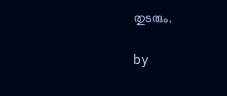തുടരും.

by